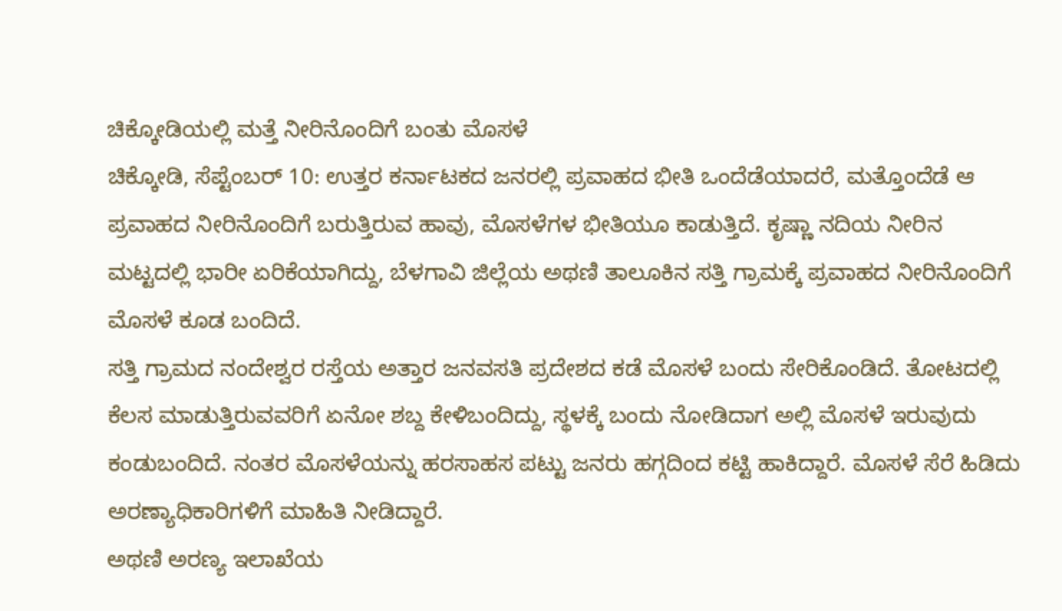ಚಿಕ್ಕೋಡಿಯಲ್ಲಿ ಮತ್ತೆ ನೀರಿನೊಂದಿಗೆ ಬಂತು ಮೊಸಳೆ
ಚಿಕ್ಕೋಡಿ, ಸೆಪ್ಟೆಂಬರ್ 10: ಉತ್ತರ ಕರ್ನಾಟಕದ ಜನರಲ್ಲಿ ಪ್ರವಾಹದ ಭೀತಿ ಒಂದೆಡೆಯಾದರೆ, ಮತ್ತೊಂದೆಡೆ ಆ ಪ್ರವಾಹದ ನೀರಿನೊಂದಿಗೆ ಬರುತ್ತಿರುವ ಹಾವು, ಮೊಸಳೆಗಳ ಭೀತಿಯೂ ಕಾಡುತ್ತಿದೆ. ಕೃಷ್ಣಾ ನದಿಯ ನೀರಿನ ಮಟ್ಟದಲ್ಲಿ ಭಾರೀ ಏರಿಕೆಯಾಗಿದ್ದು, ಬೆಳಗಾವಿ ಜಿಲ್ಲೆಯ ಅಥಣಿ ತಾಲೂಕಿನ ಸತ್ತಿ ಗ್ರಾಮಕ್ಕೆ ಪ್ರವಾಹದ ನೀರಿನೊಂದಿಗೆ ಮೊಸಳೆ ಕೂಡ ಬಂದಿದೆ.
ಸತ್ತಿ ಗ್ರಾಮದ ನಂದೇಶ್ವರ ರಸ್ತೆಯ ಅತ್ತಾರ ಜನವಸತಿ ಪ್ರದೇಶದ ಕಡೆ ಮೊಸಳೆ ಬಂದು ಸೇರಿಕೊಂಡಿದೆ. ತೋಟದಲ್ಲಿ ಕೆಲಸ ಮಾಡುತ್ತಿರುವವರಿಗೆ ಏನೋ ಶಬ್ದ ಕೇಳಿಬಂದಿದ್ದು, ಸ್ಥಳಕ್ಕೆ ಬಂದು ನೋಡಿದಾಗ ಅಲ್ಲಿ ಮೊಸಳೆ ಇರುವುದು ಕಂಡುಬಂದಿದೆ. ನಂತರ ಮೊಸಳೆಯನ್ನು ಹರಸಾಹಸ ಪಟ್ಟು ಜನರು ಹಗ್ಗದಿಂದ ಕಟ್ಟಿ ಹಾಕಿದ್ದಾರೆ. ಮೊಸಳೆ ಸೆರೆ ಹಿಡಿದು ಅರಣ್ಯಾಧಿಕಾರಿಗಳಿಗೆ ಮಾಹಿತಿ ನೀಡಿದ್ದಾರೆ.
ಅಥಣಿ ಅರಣ್ಯ ಇಲಾಖೆಯ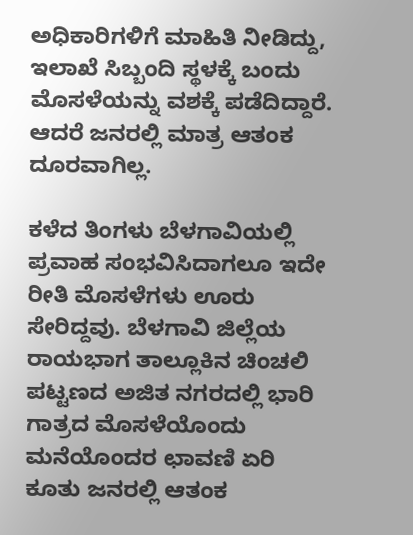ಅಧಿಕಾರಿಗಳಿಗೆ ಮಾಹಿತಿ ನೀಡಿದ್ದು, ಇಲಾಖೆ ಸಿಬ್ಬಂದಿ ಸ್ಥಳಕ್ಕೆ ಬಂದು ಮೊಸಳೆಯನ್ನು ವಶಕ್ಕೆ ಪಡೆದಿದ್ದಾರೆ. ಆದರೆ ಜನರಲ್ಲಿ ಮಾತ್ರ ಆತಂಕ ದೂರವಾಗಿಲ್ಲ.

ಕಳೆದ ತಿಂಗಳು ಬೆಳಗಾವಿಯಲ್ಲಿ ಪ್ರವಾಹ ಸಂಭವಿಸಿದಾಗಲೂ ಇದೇ ರೀತಿ ಮೊಸಳೆಗಳು ಊರು ಸೇರಿದ್ದವು. ಬೆಳಗಾವಿ ಜಿಲ್ಲೆಯ ರಾಯಭಾಗ ತಾಲ್ಲೂಕಿನ ಚಿಂಚಲಿ ಪಟ್ಟಣದ ಅಜಿತ ನಗರದಲ್ಲಿ ಭಾರಿ ಗಾತ್ರದ ಮೊಸಳೆಯೊಂದು ಮನೆಯೊಂದರ ಛಾವಣಿ ಏರಿ ಕೂತು ಜನರಲ್ಲಿ ಆತಂಕ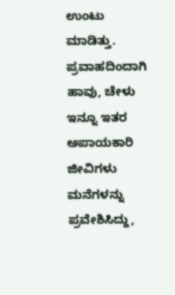ಉಂಟು ಮಾಡಿತ್ತು. ಪ್ರವಾಹದಿಂದಾಗಿ ಹಾವು, ಚೇಳು ಇನ್ನೂ ಇತರ ಅಪಾಯಕಾರಿ ಜೀವಿಗಳು ಮನೆಗಳನ್ನು ಪ್ರವೇಶಿಸಿದ್ದು,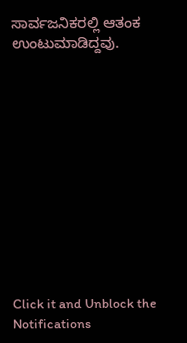ಸಾರ್ವಜನಿಕರಲ್ಲಿ ಆತಂಕ ಉಂಟುಮಾಡಿದ್ದವು.












Click it and Unblock the Notifications